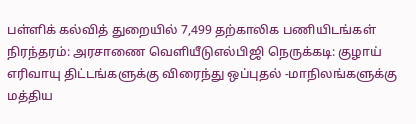பள்ளிக் கல்வித் துறையில் 7,499 தற்காலிக பணியிடங்கள் நிரந்தரம்: அரசாணை வெளியீடுஎல்பிஜி நெருக்கடி: குழாய் எரிவாயு திட்டங்களுக்கு விரைந்து ஒப்புதல் -மாநிலங்களுக்கு மத்திய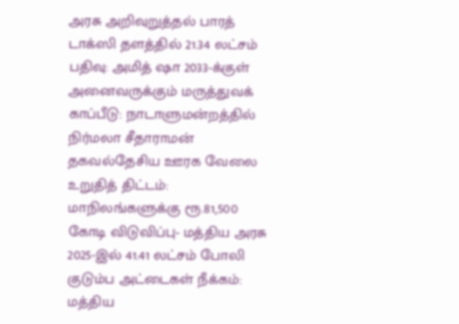அரசு அறிவுறுத்தல் பாரத் டாக்ஸி தளத்தில் 21.34 லட்சம் பதிவு: அமித் ஷா 2033-க்குள் அனைவருக்கும் மருத்துவக் காப்பீடு: நாடாளுமன்றத்தில் நிர்மலா சீதாராமன் தகவல்தேசிய ஊரக வேலை உறுதித் திட்டம்: மாநிலங்களுக்கு ரூ.81,500 கோடி விடுவிப்பு- மத்திய அரசு 2025-இல் 41.41 லட்சம் போலி குடும்ப அட்டைகள் நீக்கம்: மத்திய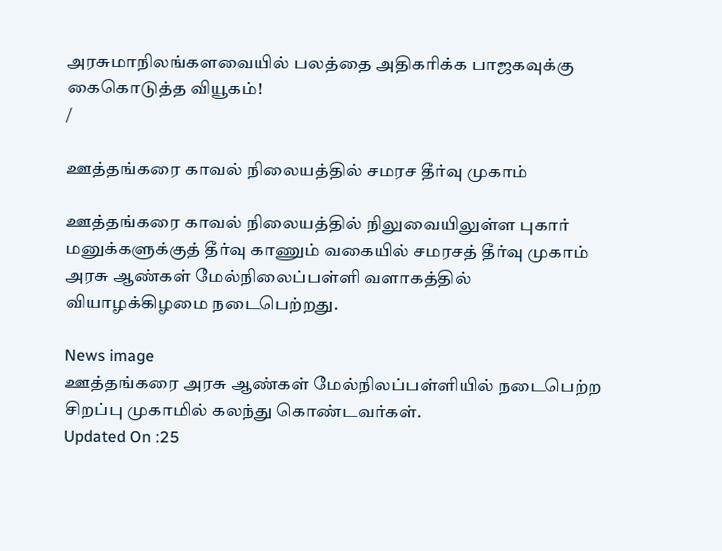அரசுமாநிலங்களவையில் பலத்தை அதிகரிக்க பாஜகவுக்கு கைகொடுத்த வியூகம்!
/

ஊத்தங்கரை காவல் நிலையத்தில் சமரச தீர்வு முகாம்

ஊத்தங்கரை காவல் நிலையத்தில் நிலுவையிலுள்ள புகார் மனுக்களுக்குத் தீர்வு காணும் வகையில் சமரசத் தீர்வு முகாம் அரசு ஆண்கள் மேல்நிலைப்பள்ளி வளாகத்தில் வியாழக்கிழமை நடைபெற்றது.

News image
ஊத்தங்கரை அரசு ஆண்கள் மேல்நிலப்பள்ளியில் நடைபெற்ற சிறப்பு முகாமில் கலந்து கொண்டவர்கள்.
Updated On :25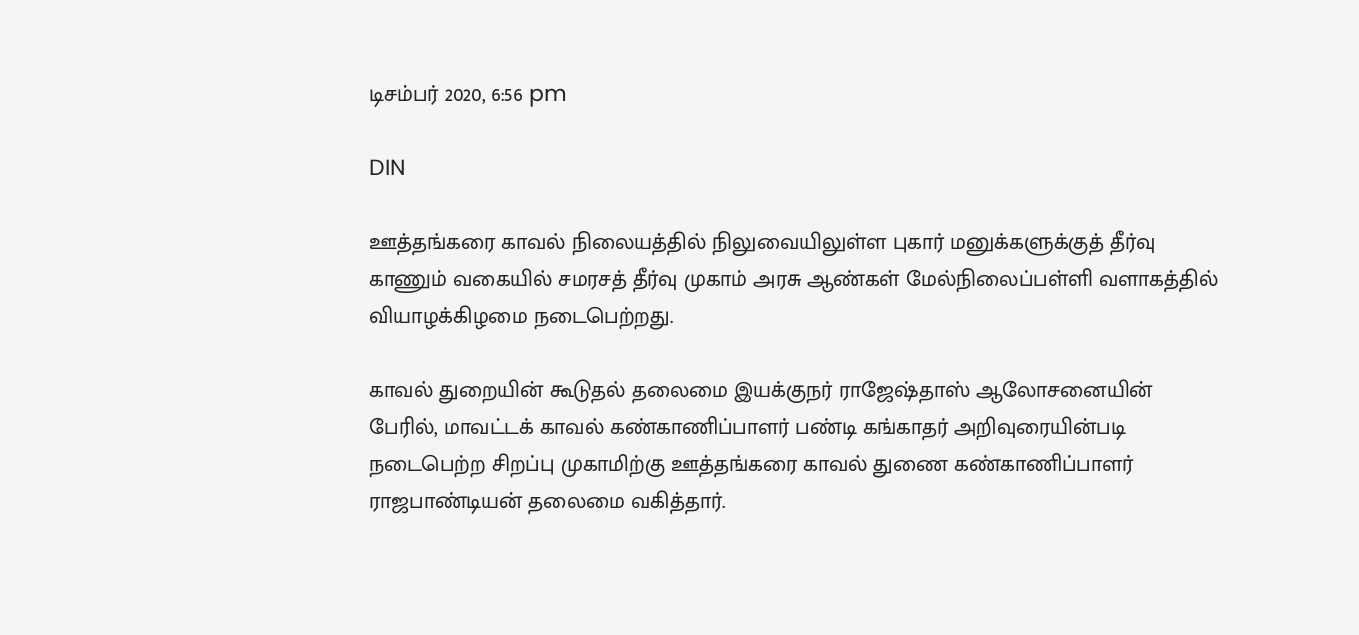டிசம்பர் 2020, 6:56 pm

DIN

ஊத்தங்கரை காவல் நிலையத்தில் நிலுவையிலுள்ள புகார் மனுக்களுக்குத் தீர்வு காணும் வகையில் சமரசத் தீர்வு முகாம் அரசு ஆண்கள் மேல்நிலைப்பள்ளி வளாகத்தில் வியாழக்கிழமை நடைபெற்றது.

காவல் துறையின் கூடுதல் தலைமை இயக்குநர் ராஜேஷ்தாஸ் ஆலோசனையின் பேரில், மாவட்டக் காவல் கண்காணிப்பாளர் பண்டி கங்காதர் அறிவுரையின்படி நடைபெற்ற சிறப்பு முகாமிற்கு ஊத்தங்கரை காவல் துணை கண்காணிப்பாளர் ராஜபாண்டியன் தலைமை வகித்தார்.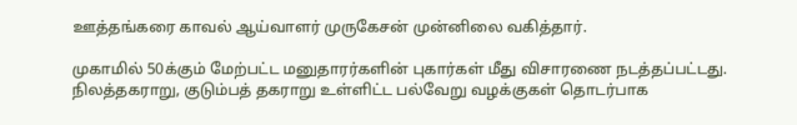ஊத்தங்கரை காவல் ஆய்வாளர் முருகேசன் முன்னிலை வகித்தார்.

முகாமில் 50க்கும் மேற்பட்ட மனுதாரர்களின் புகார்கள் மீது விசாரணை நடத்தப்பட்டது. நிலத்தகராறு, குடும்பத் தகராறு உள்ளிட்ட பல்வேறு வழக்குகள் தொடர்பாக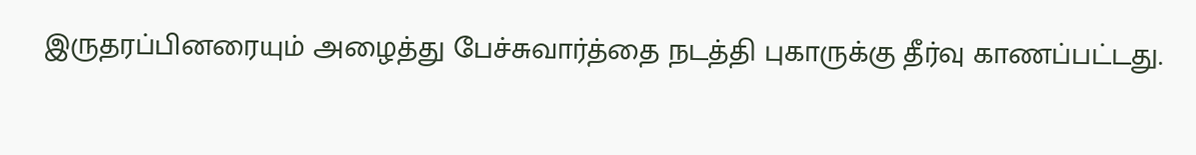இருதரப்பினரையும் அழைத்து பேச்சுவார்த்தை நடத்தி புகாருக்கு தீர்வு காணப்பட்டது.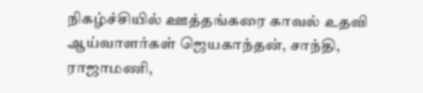நிகழ்ச்சியில் ஊத்தங்கரை காவல் உதவி ஆய்வாளர்கள் ஜெயகாந்தன், சாந்தி, ராஜாமணி,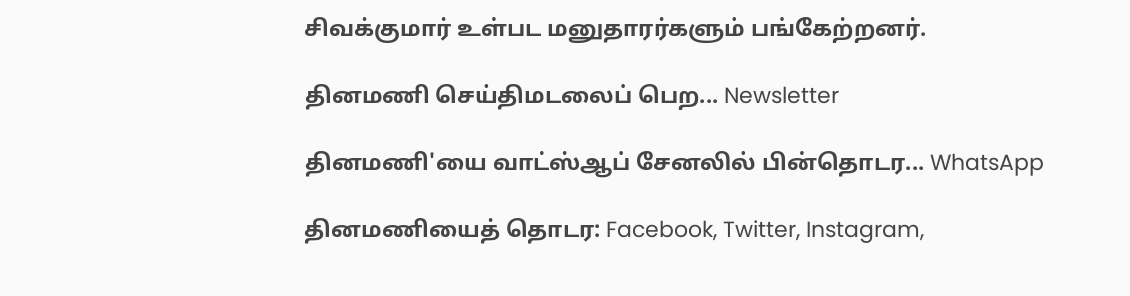சிவக்குமார் உள்பட மனுதாரர்களும் பங்கேற்றனர்.

தினமணி செய்திமடலைப் பெற... Newsletter

தினமணி'யை வாட்ஸ்ஆப் சேனலில் பின்தொடர... WhatsApp

தினமணியைத் தொடர: Facebook, Twitter, Instagram,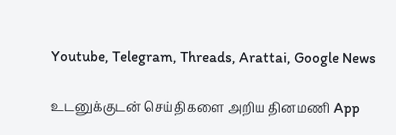Youtube, Telegram, Threads, Arattai, Google News

உடனுக்குடன் செய்திகளை அறிய தினமணி App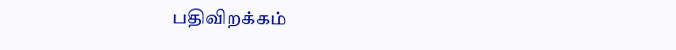பதிவிறக்கம்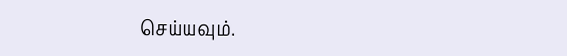செய்யவும்.